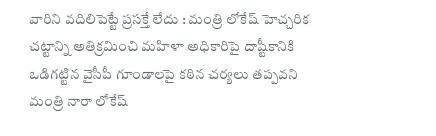వారిని వదిలిపెట్టే ప్రసక్తే లేదు : మంత్రి లోకేష్ హెచ్చరిక
చట్టాన్ని అతిక్రమించి మహిళా అధికారిపై దాష్టీకానికి ఒడిగట్టిన వైసీపీ గూండాలపై కఠిన చర్యలు తప్పవని మంత్రి నారా లోకేష్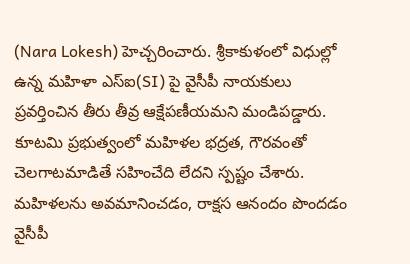(Nara Lokesh) హెచ్చరించారు. శ్రీకాకుళంలో విధుల్లో ఉన్న మహిళా ఎస్ఐ(SI) పై వైసీపీ నాయకులు ప్రవర్తించిన తీరు తీవ్ర ఆక్షేపణీయమని మండిపడ్డారు. కూటమి ప్రభుత్వంలో మహిళల భద్రత, గౌరవంతో చెలగాటమాడితే సహించేది లేదని స్పష్టం చేశారు. మహిళలను అవమానించడం, రాక్షస ఆనందం పొందడం వైసీపీ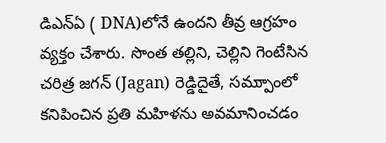డిఎన్ఏ ( DNA)లోనే ఉందని తీవ్ర ఆగ్రహం వ్యక్తం చేశారు. సొంత తల్లిని, చెల్లిని గెంటేసిన చరిత్ర జగన్ (Jagan) రెడ్డిదైతే, సమ్పుాంలో కనిపించిన ప్రతి మహిళను అవమానించడం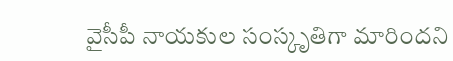వైసీపీ నాయకుల సంస్కృతిగా మారిందని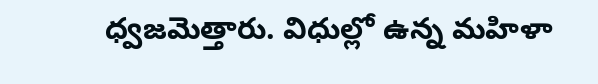ధ్వజమెత్తారు. విధుల్లో ఉన్న మహిళా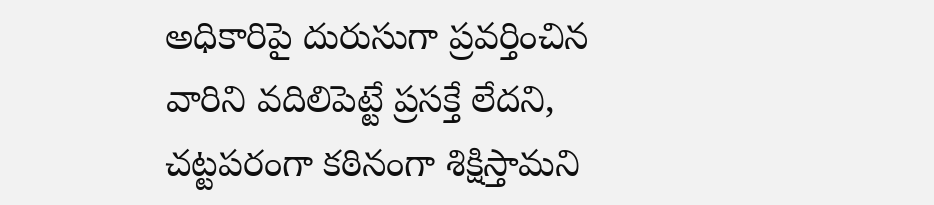అధికారిపై దురుసుగా ప్రవర్తించిన వారిని వదిలిపెట్టే ప్రసక్తే లేదని, చట్టపరంగా కఠినంగా శిక్షిస్తామని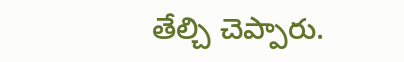తేల్చి చెప్పారు.